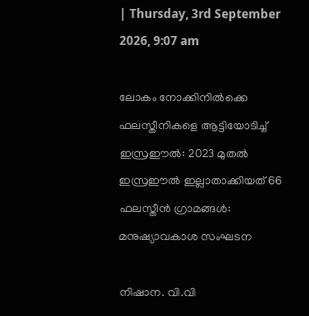| Thursday, 3rd September 2026, 9:07 am

ലോകം നോക്കിനില്‍ക്കെ ഫലസ്തീനികളെ ആട്ടിയോടിച്ച് ഇസ്രഈല്‍: 2023 മുതല്‍ ഇസ്രഈല്‍ ഇല്ലാതാക്കിയത് 66 ഫലസ്തീന്‍ ഗ്രാമങ്ങള്‍: മനുഷ്യാവകാശ സംഘടന

നിഷാന. വി.വി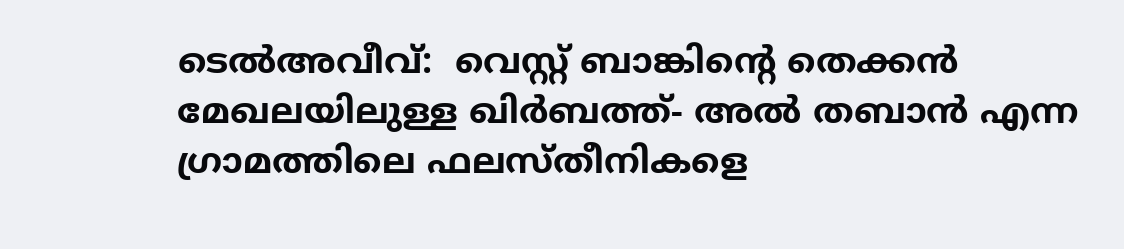ടെല്‍അവീവ്:  വെസ്റ്റ് ബാങ്കിന്റെ തെക്കന്‍ മേഖലയിലുള്ള ഖിര്‍ബത്ത്- അല്‍ തബാന്‍ എന്ന ഗ്രാമത്തിലെ ഫലസ്തീനികളെ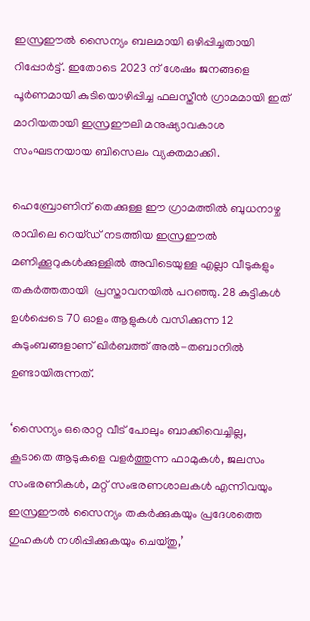ഇസ്രഈല്‍ സൈന്യം ബലമായി ഒഴിപ്പിച്ചതായി റിപ്പോര്‍ട്ട്. ഇതോടെ 2023 ന് ശേഷം ജനങ്ങളെ പൂര്‍ണമായി കുടിയൊഴിപ്പിച്ച ഫലസ്തീന്‍ ഗ്രാമമായി ഇത് മാറിയതായി ഇസ്രഈലി മനുഷ്യാവകാശ സംഘടനയായ ബിസെലം വ്യക്തമാക്കി.

ഹെബ്രോണിന് തെക്കുള്ള ഈ ഗ്രാമത്തില്‍ ബുധനാഴ്ച രാവിലെ റെയ്ഡ് നടത്തിയ ഇസ്രഈല്‍ മണിക്കൂറുകള്‍ക്കുള്ളില്‍ അവിടെയുള്ള എല്ലാ വീടുകളും തകര്‍ത്തതായി  പ്രസ്താവനയില്‍ പറഞ്ഞു. 28 കുട്ടികള്‍ ഉള്‍പ്പെടെ 70 ഓളം ആളുകള്‍ വസിക്കുന്ന 12 കുടുംബങ്ങളാണ് ഖിര്‍ബത്ത് അല്‍-തബാനില്‍ ഉണ്ടായിരുന്നത്.

‘സൈന്യം ഒരൊറ്റ വീട് പോലും ബാക്കിവെച്ചില്ല, കൂടാതെ ആടുകളെ വളര്‍ത്തുന്ന ഫാമുകള്‍, ജലസം സംഭരണികള്‍, മറ്റ് സംഭരണശാലകള്‍ എന്നിവയും ഇസ്രഈല്‍ സൈന്യം തകര്‍ക്കുകയും പ്രദേശത്തെ ഗുഹകള്‍ നശിപ്പിക്കുകയും ചെയ്തു,’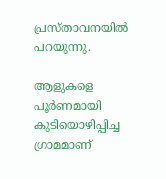പ്രസ്താവനയില്‍ പറയുന്നു.

ആളുകളെ പൂര്‍ണമായി കുടിയൊഴിപ്പിച്ച ഗ്രാമമാണ്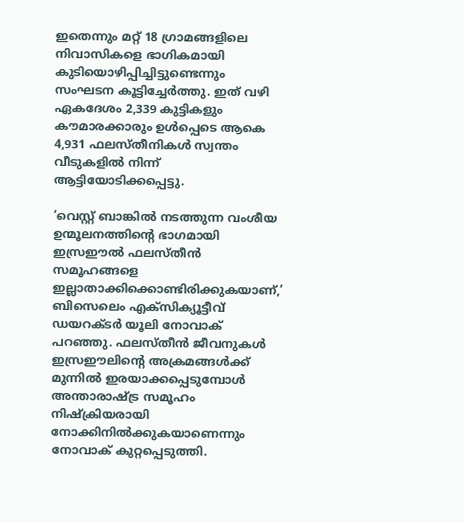ഇതെന്നും മറ്റ് 18 ഗ്രാമങ്ങളിലെ നിവാസികളെ ഭാഗികമായി കുടിയൊഴിപ്പിച്ചിട്ടുണ്ടെന്നും സംഘടന കൂട്ടിച്ചേര്‍ത്തു. ഇത് വഴി ഏകദേശം 2,339 കുട്ടികളും കൗമാരക്കാരും ഉള്‍പ്പെടെ ആകെ 4,931 ഫലസ്തീനികള്‍ സ്വന്തം വീടുകളില്‍ നിന്ന് ആട്ടിയോടിക്കപ്പെട്ടു.

‘വെസ്റ്റ് ബാങ്കില്‍ നടത്തുന്ന വംശീയ ഉന്മൂലനത്തിന്റെ ഭാഗമായി ഇസ്രഈല്‍ ഫലസ്തീന്‍ സമൂഹങ്ങളെ ഇല്ലാതാക്കിക്കൊണ്ടിരിക്കുകയാണ്,’ ബിസെലെം എക്‌സിക്യൂട്ടീവ് ഡയറക്ടര്‍ യൂലി നോവാക് പറഞ്ഞു. ഫലസ്തീന്‍ ജീവനുകള്‍ ഇസ്രഈലിന്റെ അക്രമങ്ങള്‍ക്ക് മുന്നില്‍ ഇരയാക്കപ്പെടുമ്പോള്‍ അന്താരാഷ്ട്ര സമൂഹം നിഷ്‌ക്രിയരായി നോക്കിനില്‍ക്കുകയാണെന്നും നോവാക് കുറ്റപ്പെടുത്തി.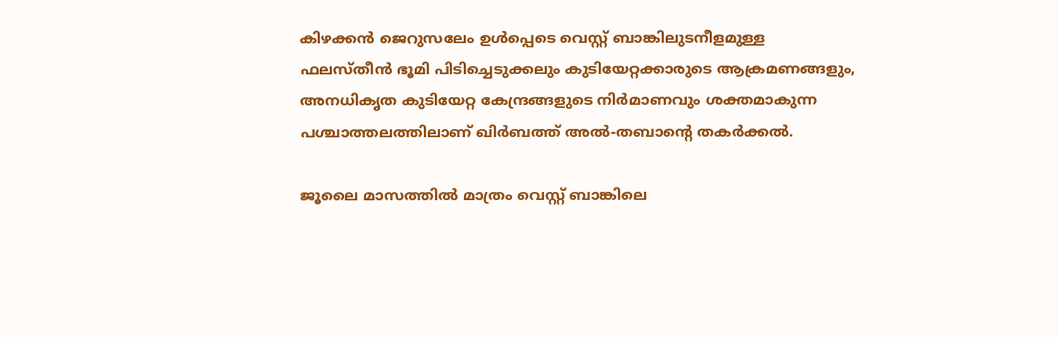കിഴക്കന്‍ ജെറുസലേം ഉള്‍പ്പെടെ വെസ്റ്റ് ബാങ്കിലുടനീളമുള്ള ഫലസ്തീന്‍ ഭൂമി പിടിച്ചെടുക്കലും കുടിയേറ്റക്കാരുടെ ആക്രമണങ്ങളും, അനധികൃത കുടിയേറ്റ കേന്ദ്രങ്ങളുടെ നിര്‍മാണവും ശക്തമാകുന്ന പശ്ചാത്തലത്തിലാണ് ഖിര്‍ബത്ത് അല്‍-തബാന്റെ തകര്‍ക്കല്‍.

ജൂലൈ മാസത്തില്‍ മാത്രം വെസ്റ്റ് ബാങ്കിലെ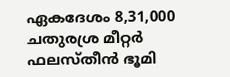ഏകദേശം 8,31,000 ചതുരശ്ര മീറ്റര്‍ ഫലസ്തീന്‍ ഭൂമി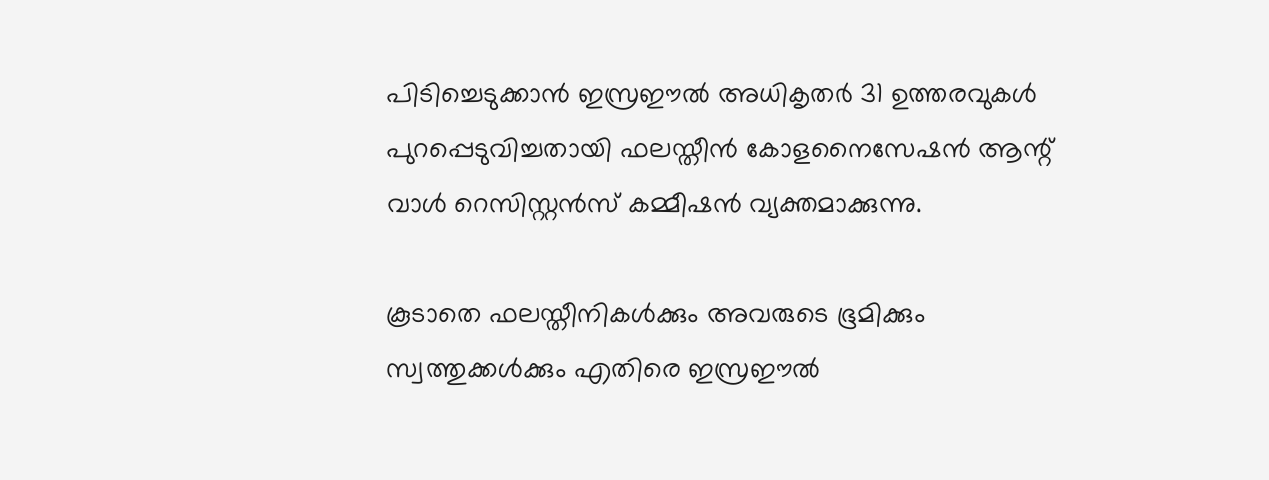പിടിച്ചെടുക്കാന്‍ ഇസ്രഈല്‍ അധികൃതര്‍ 31 ഉത്തരവുകള്‍ പുറപ്പെടുവിച്ചതായി ഫലസ്തീന്‍ കോളനൈസേഷന്‍ ആന്റ് വാള്‍ റെസിസ്റ്റന്‍സ് കമ്മീഷന്‍ വ്യക്തമാക്കുന്നു.

കൂടാതെ ഫലസ്തീനികള്‍ക്കും അവരുടെ ഭൂമിക്കും സ്വത്തുക്കള്‍ക്കും എതിരെ ഇസ്രഈല്‍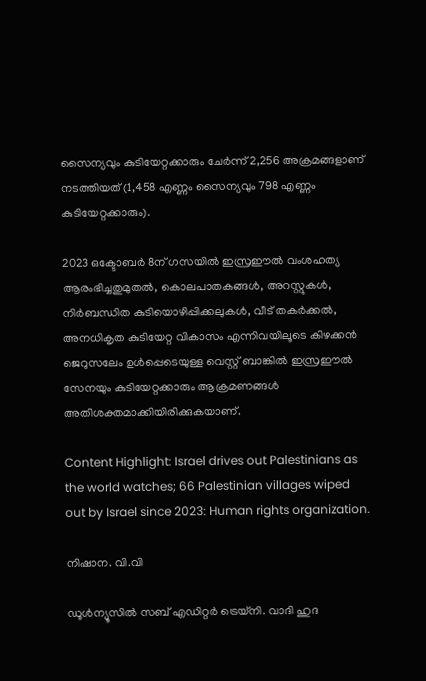സൈന്യവും കുടിയേറ്റക്കാരും ചേര്‍ന്ന് 2,256 അക്രമങ്ങളാണ് നടത്തിയത് (1,458 എണ്ണം സൈന്യവും 798 എണ്ണം കുടിയേറ്റക്കാരും).

2023 ഒക്ടോബര്‍ 8ന് ഗസയില്‍ ഇസ്രഈല്‍ വംശഹത്യ ആരംഭിച്ചതുമുതല്‍, കൊലപാതകങ്ങള്‍, അറസ്റ്റുകള്‍, നിര്‍ബന്ധിത കുടിയൊഴിപ്പിക്കലുകള്‍, വീട് തകര്‍ക്കല്‍, അനധികൃത കുടിയേറ്റ വികാസം എന്നിവയിലൂടെ കിഴക്കന്‍ ജെറുസലേം ഉള്‍പ്പെടെയുള്ള വെസ്റ്റ് ബാങ്കില്‍ ഇസ്രഈല്‍ സേനയും കുടിയേറ്റക്കാരും ആക്രമണങ്ങള്‍ അതിശക്തമാക്കിയിരിക്കുകയാണ്.

Content Highlight: Israel drives out Palestinians as the world watches; 66 Palestinian villages wiped out by Israel since 2023: Human rights organization.

നിഷാന. വി.വി

ഡൂള്‍ന്യൂസില്‍ സബ് എഡിറ്റര്‍ ട്രെയ്‌നി. വാദി ഹുദ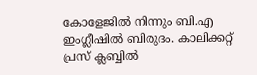കോളേജില്‍ നിന്നും ബി.എ ഇംഗ്ലീഷില്‍ ബിരുദം. കാലിക്കറ്റ് പ്രസ് ക്ലബ്ബില്‍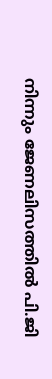നിന്നും ജേണലിസത്തില്‍ പി.ജി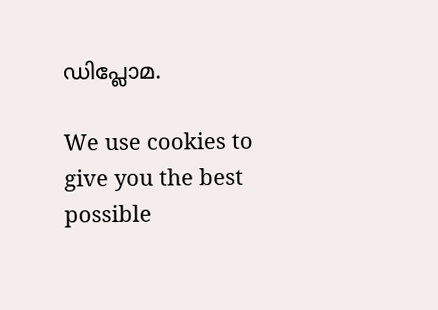ഡിപ്ലോമ.

We use cookies to give you the best possible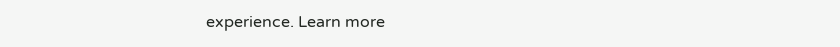experience. Learn more